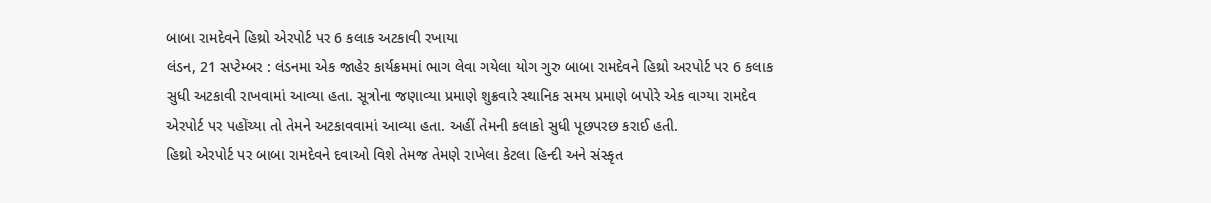બાબા રામદેવને હિથ્રો એરપોર્ટ પર 6 કલાક અટકાવી રખાયા
લંડન, 21 સપ્ટેમ્બર : લંડનમા એક જાહેર કાર્યક્રમમાં ભાગ લેવા ગયેલા યોગ ગુરુ બાબા રામદેવને હિથ્રો અરપોર્ટ પર 6 કલાક સુધી અટકાવી રાખવામાં આવ્યા હતા. સૂત્રોના જણાવ્યા પ્રમાણે શુક્રવારે સ્થાનિક સમય પ્રમાણે બપોરે એક વાગ્યા રામદેવ એરપોર્ટ પર પહોંચ્યા તો તેમને અટકાવવામાં આવ્યા હતા. અહીં તેમની કલાકો સુધી પૂછપરછ કરાઈ હતી.
હિથ્રો એરપોર્ટ પર બાબા રામદેવને દવાઓ વિશે તેમજ તેમણે રાખેલા કેટલા હિન્દી અને સંસ્કૃત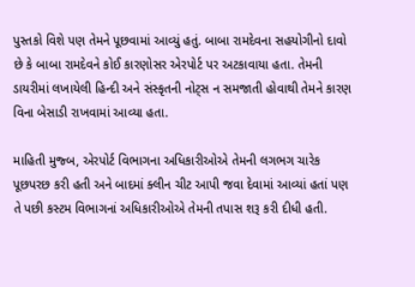પુસ્તકો વિશે પણ તેમને પૂછવામાં આવ્યું હતું. બાબા રામદેવના સહયોગીનો દાવો છે કે બાબા રામદેવને કોઈ કારણોસર એરપોર્ટ પર અટકાવાયા હતા. તેમની ડાયરીમાં લખાયેલી હિન્દી અને સંસ્કૃતની નોટ્સ ન સમજાતી હોવાથી તેમને કારણ વિના બેસાડી રાખવામાં આવ્યા હતા.

માહિતી મુજ્બ, એરપોર્ટ વિભાગના અધિકારીઓએ તેમની લગભગ ચારેક પૂછપરછ કરી હતી અને બાદમાં ક્લીન ચીટ આપી જવા દેવામાં આવ્યાં હતાં પણ તે પછી કસ્ટમ વિભાગનાં અધિકારીઓએ તેમની તપાસ શરૂ કરી દીધી હતી.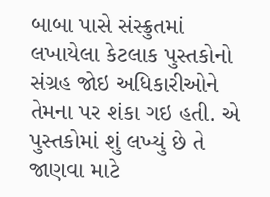બાબા પાસે સંસ્ક્રુતમાં લખાયેલા કેટલાક પુસ્તકોનો સંગ્રહ જોઇ અધિકારીઓને તેમના પર શંકા ગઇ હતી. એ પુસ્તકોમાં શું લખ્યું છે તે જાણવા માટે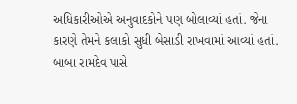અધિકારીઓએ અનુવાદકોને પણ બોલાવ્યાં હતાં. જેના કારણે તેમને કલાકો સુધી બેસાડી રાખવામાં આવ્યાં હતાં. બાબા રામદેવ પાસે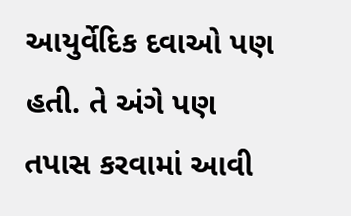આયુર્વેદિક દવાઓ પણ હતી. તે અંગે પણ તપાસ કરવામાં આવી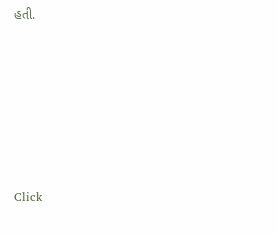હતી.












Click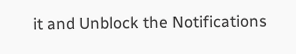it and Unblock the Notifications